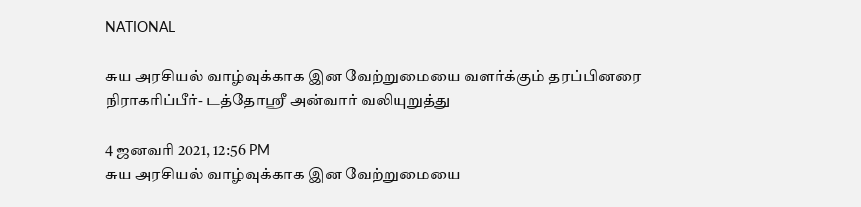NATIONAL

சுய அரசியல் வாழ்வுக்காக இன வேற்றுமையை வளர்க்கும் தரப்பினரை நிராகரிப்பீர்- டத்தோஸ்ரீ அன்வார் வலியுறுத்து

4 ஜனவரி 2021, 12:56 PM
சுய அரசியல் வாழ்வுக்காக இன வேற்றுமையை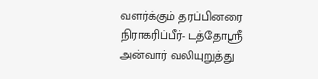வளர்க்கும் தரப்பினரை நிராகரிப்பீர்- டத்தோஸ்ரீ அன்வார் வலியுறுத்து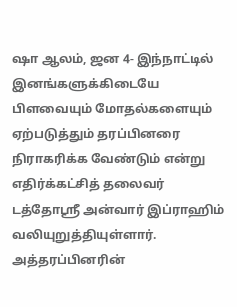ஷா ஆலம், ஜன 4- இந்நாட்டில்  இனங்களுக்கிடையே பிளவையும் மோதல்களையும் ஏற்படுத்தும் தரப்பினரை நிராகரிக்க வேண்டும் என்று எதிர்க்கட்சித் தலைவர் டத்தோஸ்ரீ அன்வார் இப்ராஹிம் வலியுறுத்தியுள்ளார். அத்தரப்பினரின்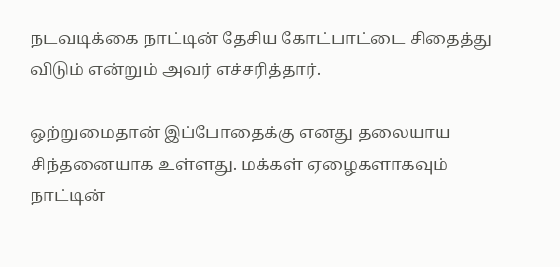நடவடிக்கை நாட்டின் தேசிய கோட்பாட்டை சிதைத்து விடும் என்றும் அவர் எச்சரித்தார்.

ஒற்றுமைதான் இப்போதைக்கு எனது தலையாய சிந்தனையாக உள்ளது. மக்கள் ஏழைகளாகவும் நாட்டின்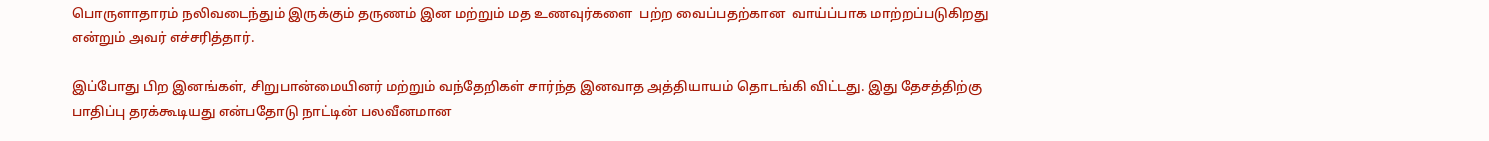பொருளாதாரம் நலிவடைந்தும் இருக்கும் தருணம் இன மற்றும் மத உணவுர்களை  பற்ற வைப்பதற்கான  வாய்ப்பாக மாற்றப்படுகிறது என்றும் அவர் எச்சரித்தார்.

இப்போது பிற இனங்கள், சிறுபான்மையினர் மற்றும் வந்தேறிகள் சார்ந்த இனவாத அத்தியாயம் தொடங்கி விட்டது. இது தேசத்திற்கு பாதிப்பு தரக்கூடியது என்பதோடு நாட்டின் பலவீனமான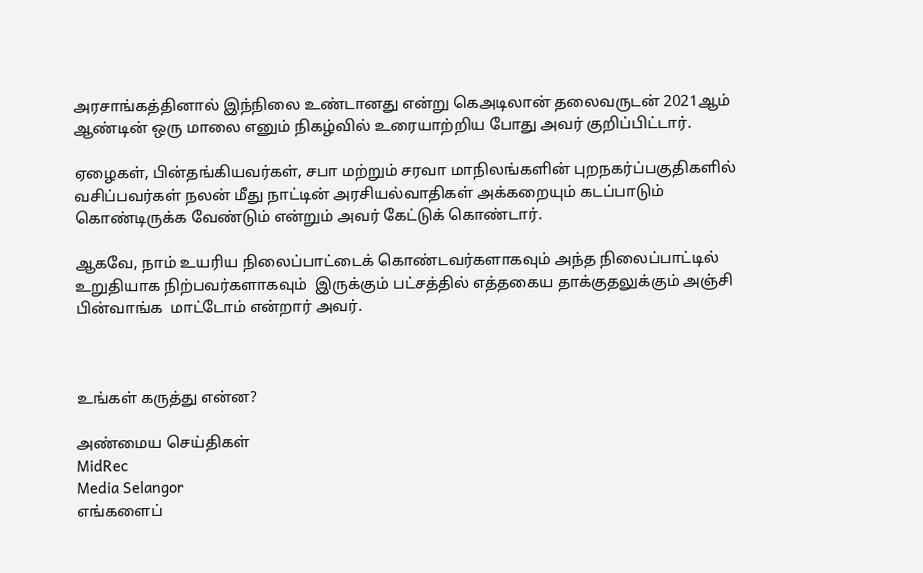அரசாங்கத்தினால் இந்நிலை உண்டானது என்று கெஅடிலான் தலைவருடன் 2021ஆம் ஆண்டின் ஒரு மாலை எனும் நிகழ்வில் உரையாற்றிய போது அவர் குறிப்பிட்டார்.

ஏழைகள், பின்தங்கியவர்கள், சபா மற்றும் சரவா மாநிலங்களின் புறநகர்ப்பகுதிகளில் வசிப்பவர்கள் நலன் மீது நாட்டின் அரசியல்வாதிகள் அக்கறையும் கடப்பாடும் கொண்டிருக்க வேண்டும் என்றும் அவர் கேட்டுக் கொண்டார்.

ஆகவே, நாம் உயரிய நிலைப்பாட்டைக் கொண்டவர்களாகவும் அந்த நிலைப்பாட்டில் உறுதியாக நிற்பவர்களாகவும்  இருக்கும் பட்சத்தில் எத்தகைய தாக்குதலுக்கும் அஞ்சி பின்வாங்க  மாட்டோம் என்றார் அவர்.



உங்கள் கருத்து என்ன?

அண்மைய செய்திகள்
MidRec
Media Selangor
எங்களைப்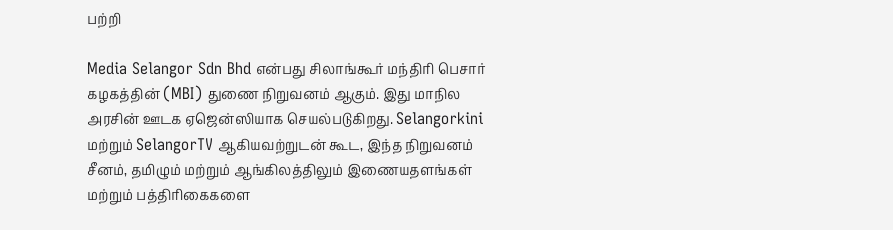பற்றி

Media Selangor Sdn Bhd என்பது சிலாங்கூர் மந்திரி பெசார் கழகத்தின் (MBI) துணை நிறுவனம் ஆகும். இது மாநில அரசின் ஊடக ஏஜென்ஸியாக செயல்படுகிறது. Selangorkini மற்றும் SelangorTV ஆகியவற்றுடன் கூட, இந்த நிறுவனம் சீனம், தமிழும் மற்றும் ஆங்கிலத்திலும் இணையதளங்கள் மற்றும் பத்திரிகைகளை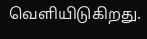வெளியிடுகிறது.